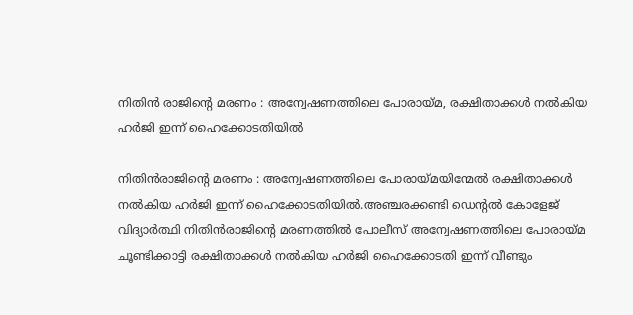നിതിൻ രാജിന്‍റെ മരണം : അന്വേഷണത്തിലെ പോരായ്മ, രക്ഷിതാക്കള്‍ നല്‍കിയ ഹര്‍ജി ഇന്ന് ഹൈക്കോടതിയില്‍

നിതിൻരാജിന്‍റെ മരണം : അന്വേഷണത്തിലെ പോരായ്മയിന്മേല്‍ രക്ഷിതാക്കള്‍ നല്‍കിയ ഹർജി ഇന്ന് ഹൈക്കോടതിയില്‍.അ‍ഞ്ചരക്കണ്ടി ഡെന്‍റല്‍ കോളേജ് വിദ്യാർത്ഥി നിതിൻരാജിന്‍റെ മരണത്തില്‍ പോലീസ് അന്വേഷണത്തിലെ പോരായ്മ ചൂണ്ടിക്കാട്ടി രക്ഷിതാക്കള്‍ നല്‍കിയ ഹർജി ഹൈക്കോടതി ഇന്ന് വീണ്ടും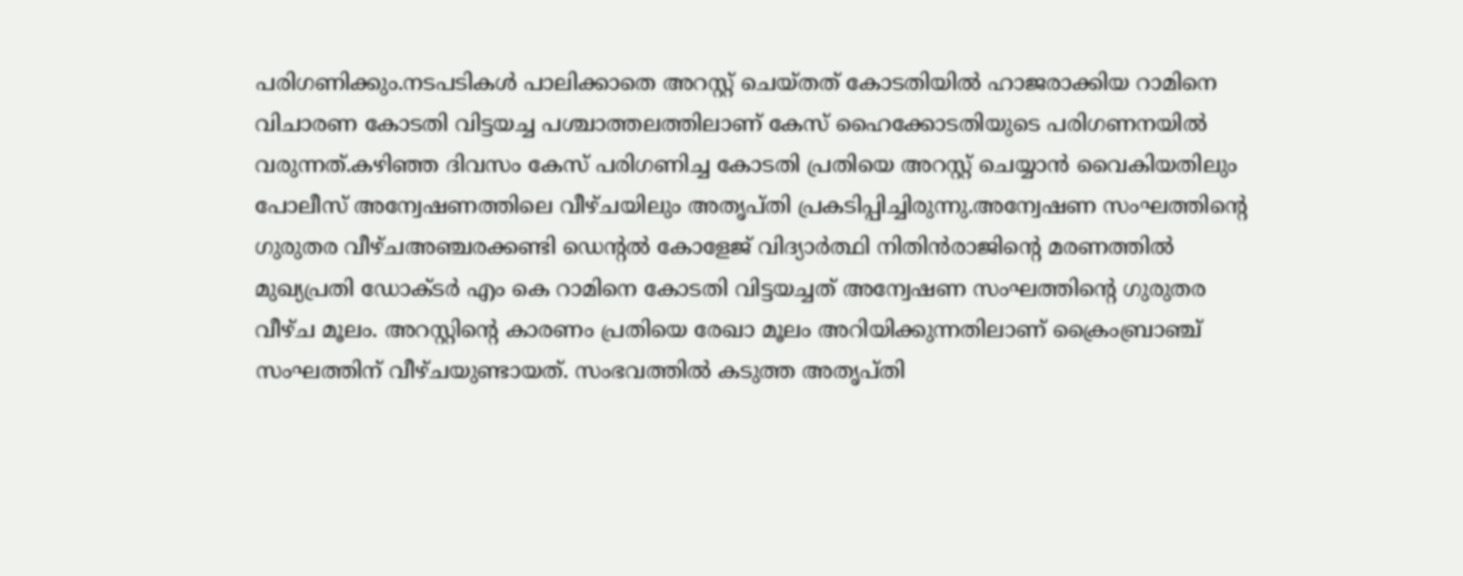പരിഗണിക്കും.നടപടികള്‍ പാലിക്കാതെ അറസ്റ്റ് ചെയ്തത് കോടതിയില്‍ ഹാജരാക്കിയ റാമിനെ വിചാരണ കോടതി വിട്ടയച്ച പശ്ചാത്തലത്തിലാണ് കേസ് ഹൈക്കോടതിയുടെ പരിഗണനയില്‍ വരുന്നത്.കഴിഞ്ഞ ദിവസം കേസ് പരിഗണിച്ച കോടതി പ്രതിയെ അറസ്റ്റ് ചെയ്യാൻ വൈകിയതിലും പോലീസ് അന്വേഷണത്തിലെ വീഴ്ചയിലും അതൃപ്തി പ്രകടിപ്പിച്ചിരുന്നു.അന്വേഷണ സംഘത്തിന്‍റെ ഗുരുതര വീഴ്ചഅ‍ഞ്ചരക്കണ്ടി ഡെന്‍റല്‍ കോളേജ് വിദ്യാര്‍ത്ഥി നിതിന്‍രാജിന്‍റെ മരണത്തില്‍ മുഖ്യപ്രതി ഡോക്ടര്‍ എം കെ റാമിനെ കോടതി വിട്ടയച്ചത് അന്വേഷണ സംഘത്തിന്‍റെ ഗുരുതര വീഴ്ച മൂലം. അറസ്റ്റിന്‍റെ കാരണം പ്രതിയെ രേഖാ മൂലം അറിയിക്കുന്നതിലാണ് ക്രൈംബ്രാഞ്ച് സംഘത്തിന് വീഴ്ചയുണ്ടായത്. സംഭവത്തില്‍ കടുത്ത അതൃപ്തി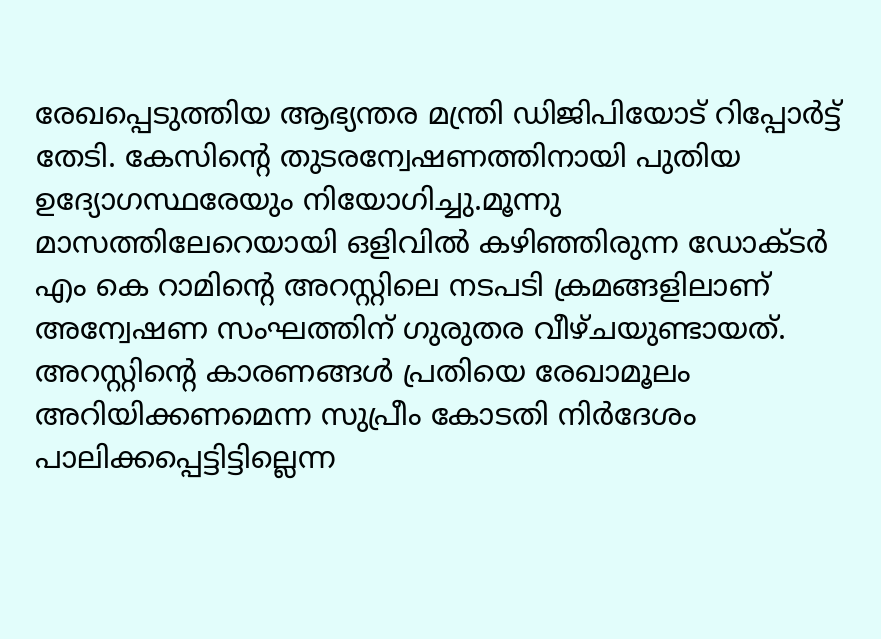രേഖപ്പെടുത്തിയ ആഭ്യന്തര മന്ത്രി ഡിജിപിയോട് റിപ്പോര്‍ട്ട് തേടി. കേസിന്‍റെ തുടരന്വേഷണത്തിനായി പുതിയ ഉദ്യോഗസ്ഥരേയും നിയോഗിച്ചു.മൂന്നു മാസത്തിലേറെയായി ഒളിവില്‍ കഴിഞ്ഞിരുന്ന ഡോക്ടര്‍ എം കെ റാമിന്‍റെ അറസ്റ്റിലെ നടപടി ക്രമങ്ങളിലാണ് അന്വേഷണ സംഘത്തിന് ഗുരുതര വീഴ്ചയുണ്ടായത്. അറസ്റ്റിന്‍റെ കാരണങ്ങള്‍ പ്രതിയെ രേഖാമൂലം അറിയിക്കണമെന്ന സുപ്രീം കോടതി നിര്‍ദേശം പാലിക്കപ്പെട്ടിട്ടില്ലെന്ന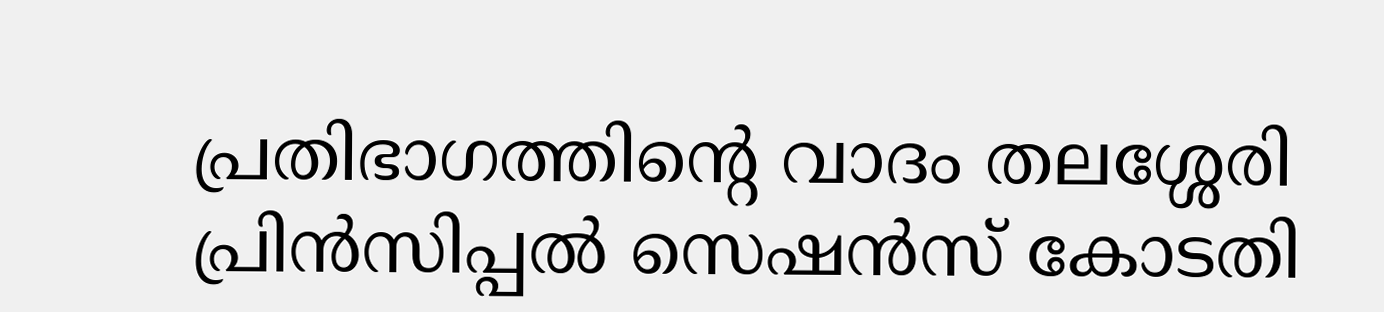പ്രതിഭാഗത്തിന്‍റെ വാദം തലശ്ശേരി പ്രിന്‍സിപ്പല്‍ സെഷന്‍സ് കോടതി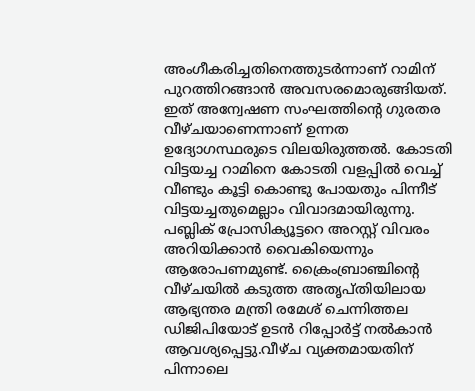അംഗീകരിച്ചതിനെത്തുടര്‍ന്നാണ് റാമിന് പുറത്തിറങ്ങാന്‍ അവസരമൊരുങ്ങിയത്. ഇത് അന്വേഷണ സംഘത്തിന്‍റെ ഗുരതര വീഴ്ചയാണെന്നാണ് ഉന്നത ഉദ്യോഗസ്ഥരുടെ വിലയിരുത്തല്‍. കോടതി വിട്ടയച്ച റാമിനെ കോടതി വളപ്പില്‍ വെച്ച്‌ വീണ്ടും കൂട്ടി കൊണ്ടു പോയതും പിന്നീട് വിട്ടയച്ചതുമെല്ലാം വിവാദമായിരുന്നു. പബ്ലിക് പ്രോസിക്യൂട്ടറെ അറസ്റ്റ് വിവരം അറിയിക്കാന്‍ വൈകിയെന്നും ആരോപണമുണ്ട്. ക്രൈംബ്രാഞ്ചിന്‍റെ വീഴ്ചയില്‍ കടുത്ത അതൃപ്തിയിലായ ആഭ്യന്തര മന്ത്രി രമേശ് ചെന്നിത്തല ഡിജിപിയോട് ഉടന്‍ റിപ്പോര്‍ട്ട് നല്‍കാന്‍ ആവശ്യപ്പെട്ടു.വീഴ്ച വ്യക്തമായതിന് പിന്നാലെ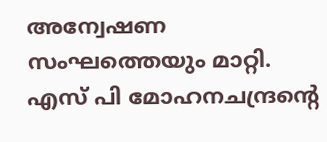അന്വേഷണ സംഘത്തെയും മാറ്റി. എസ് പി മോഹനചന്ദ്രന്‍റെ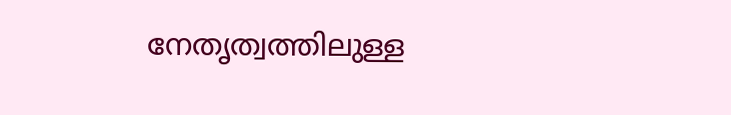നേതൃത്വത്തിലുള്ള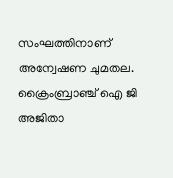സംഘത്തിനാണ് അന്വേഷണ ചുമതല. ക്രൈംബ്രാഞ്ച് ഐ ജി അജിതാ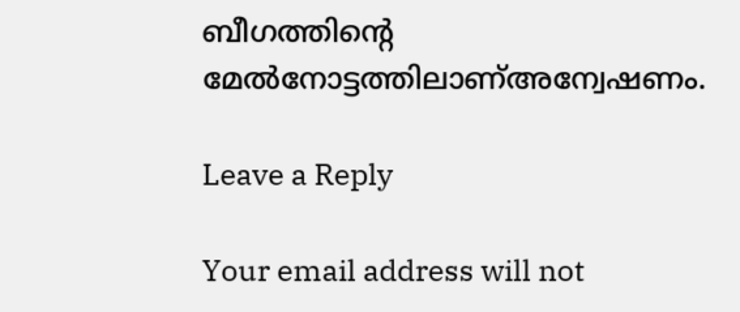ബീഗത്തിന്‍റെ മേല്‍നോട്ടത്തിലാണ്‌അന്വേഷണം.

Leave a Reply

Your email address will not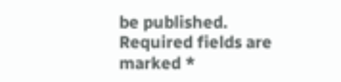be published. Required fields are marked *